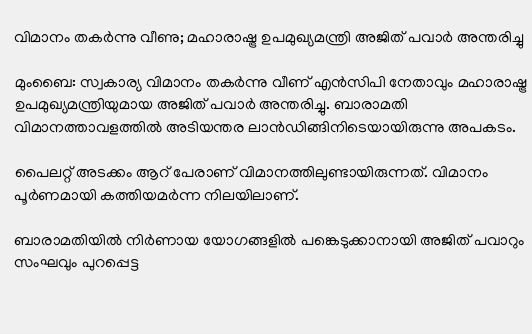വിമാനം തകർന്നു വീണു; മഹാരാഷ്ട്ര ഉപമുഖ്യമന്ത്രി അജിത് പവാർ അന്തരിച്ചു

മുംബൈ: സ്വകാര്യ വിമാനം തകര്‍ന്നു വീണ് എന്‍സിപി നേതാവും മഹാരാഷ്ട്ര ഉപമുഖ്യമന്ത്രിയുമായ അജിത് പവാർ അന്തരിച്ചു. ബാരാമതി വിമാനത്താവളത്തില്‍ അടിയന്തര ലാന്‍ഡിങ്ങിനിടെയായിരുന്നു അപകടം.

പൈലറ്റ് അടക്കം ആറ് പേരാണ് വിമാനത്തിലുണ്ടായിരുന്നത്. വിമാനം പൂര്‍ണമായി കത്തിയമര്‍ന്ന നിലയിലാണ്.

ബാരാമതിയില്‍ നിര്‍ണായ യോഗങ്ങളില്‍ പങ്കെടുക്കാനായി അജിത് പവാറും സംഘവും പുറപ്പെട്ട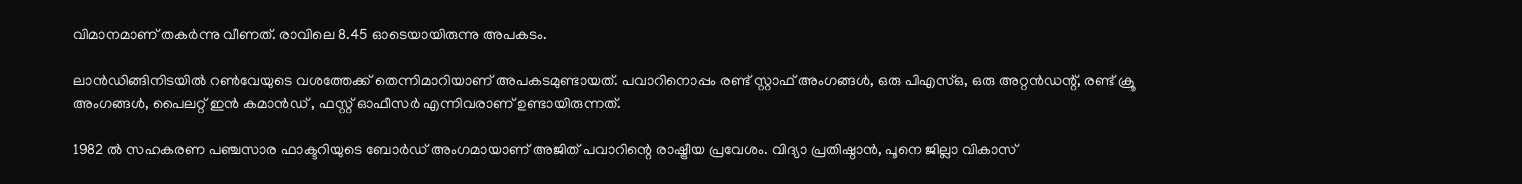വിമാനമാണ് തകര്‍ന്നു വീണത്. രാവിലെ 8.45 ഓടെയായിരുന്നു അപകടം.

ലാന്‍ഡിങ്ങിനിടയില്‍ റണ്‍വേയുടെ വശത്തേക്ക് തെന്നിമാറിയാണ് അപകടമുണ്ടായത്. പവാറിനൊപ്പം രണ്ട് സ്റ്റാഫ് അംഗങ്ങൾ, ഒരു പി‌എസ്‌ഒ, ഒരു അറ്റൻഡന്റ്, രണ്ട് ക്രൂ അംഗങ്ങൾ, പൈലറ്റ് ഇൻ കമാൻഡ് , ഫസ്റ്റ് ഓഫീസർ എന്നിവരാണ് ഉണ്ടായിരുന്നത്.

1982 ല്‍ സഹകരണ പഞ്ചസാര ഫാക്ടറിയുടെ ബോര്‍ഡ് അംഗമായാണ് അജിത് പവാറിന്റെ രാഷ്ട്രീയ പ്രവേശം. വിദ്യാ പ്രതിഷ്ഠാന്‍, പൂനെ ജില്ലാ വികാസ്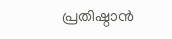പ്രതിഷ്ഠാന്‍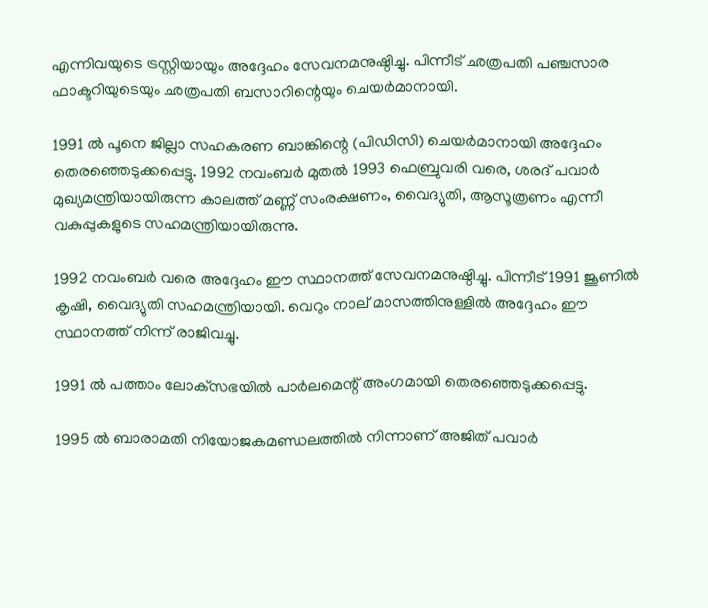എന്നിവയുടെ ട്രസ്റ്റിയായും അദ്ദേഹം സേവനമനുഷ്ഠിച്ചു. പിന്നീട് ഛത്രപതി പഞ്ചസാര ഫാക്ടറിയുടെയും ഛത്രപതി ബസാറിന്റെയും ചെയര്‍മാനായി.

1991 ല്‍ പൂനെ ജില്ലാ സഹകരണ ബാങ്കിന്റെ (പിഡിസി) ചെയര്‍മാനായി അദ്ദേഹം തെരഞ്ഞെടുക്കപ്പെട്ടു. 1992 നവംബര്‍ മുതല്‍ 1993 ഫെബ്രുവരി വരെ, ശരദ് പവാര്‍ മുഖ്യമന്ത്രിയായിരുന്ന കാലത്ത് മണ്ണ് സംരക്ഷണം, വൈദ്യുതി, ആസൂത്രണം എന്നീ വകുപ്പുകളുടെ സഹമന്ത്രിയായിരുന്നു.

1992 നവംബര്‍ വരെ അദ്ദേഹം ഈ സ്ഥാനത്ത് സേവനമനുഷ്ഠിച്ചു. പിന്നീട് 1991 ജൂണില്‍ കൃഷി, വൈദ്യുതി സഹമന്ത്രിയായി. വെറും നാല് മാസത്തിനുള്ളില്‍ അദ്ദേഹം ഈ സ്ഥാനത്ത് നിന്ന് രാജിവച്ചു.

1991 ല്‍ പത്താം ലോക്‌സഭയില്‍ പാര്‍ലമെന്റ് അംഗമായി തെരഞ്ഞെടുക്കപ്പെട്ടു.

1995 ല്‍ ബാരാമതി നിയോജകമണ്ഡലത്തില്‍ നിന്നാണ് അജിത് പവാര്‍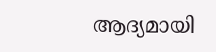ആദ്യമായി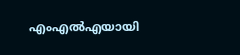എംഎല്‍എയായി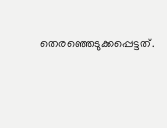തെരഞ്ഞെടുക്കപ്പെട്ടത്.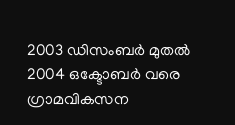2003 ഡിസംബര്‍ മുതല്‍ 2004 ഒക്ടോബര്‍ വരെ ഗ്രാമവികസന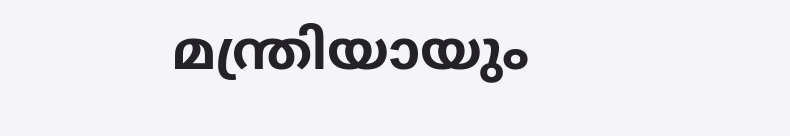മന്ത്രിയായും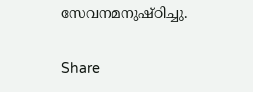സേവനമനുഷ്ഠിച്ചു.

Share